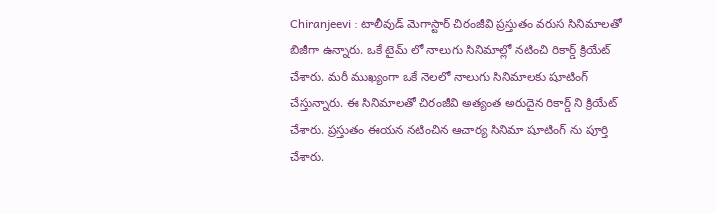Chiranjeevi : టాలీవుడ్ మెగాస్టార్ చిరంజీవి ప్రస్తుతం వరుస సినిమాలతో బిజీగా ఉన్నారు. ఒకే టైమ్ లో నాలుగు సినిమాల్లో నటించి రికార్డ్ క్రియేట్ చేశారు. మరీ ముఖ్యంగా ఒకే నెలలో నాలుగు సినిమాలకు షూటింగ్ చేస్తున్నారు. ఈ సినిమాలతో చిరంజీవి అత్యంత అరుదైన రికార్డ్ ని క్రియేట్ చేశారు. ప్రస్తుతం ఈయన నటించిన ఆచార్య సినిమా షూటింగ్ ను పూర్తి చేశారు.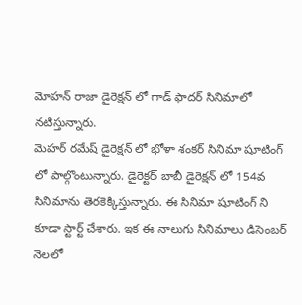మోహన్ రాజా డైరెక్షన్ లో గాడ్ ఫాదర్ సినిమాలో నటిస్తున్నారు.
మెహర్ రమేష్ డైరెక్షన్ లో భోళా శంకర్ సినిమా షూటింగ్ లో పాల్గొంటున్నారు. డైరెక్టర్ బాబీ డైరెక్షన్ లో 154వ సినిమాను తెరకెక్కిస్తున్నారు. ఈ సినిమా షూటింగ్ ని కూడా స్టార్ట్ చేశారు. ఇక ఈ నాలుగు సినిమాలు డిసెంబర్ నెలలో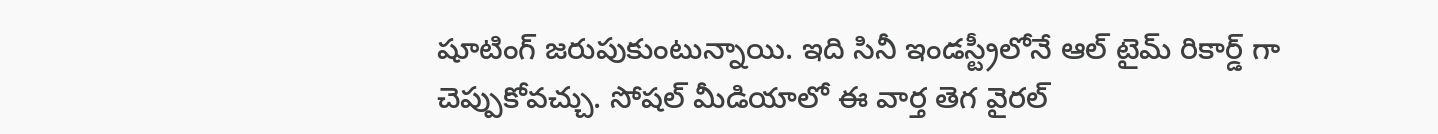షూటింగ్ జరుపుకుంటున్నాయి. ఇది సినీ ఇండస్ట్రీలోనే ఆల్ టైమ్ రికార్డ్ గా చెప్పుకోవచ్చు. సోషల్ మీడియాలో ఈ వార్త తెగ వైరల్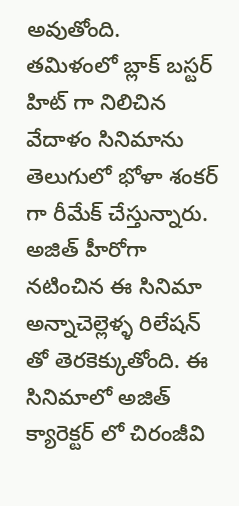అవుతోంది.
తమిళంలో బ్లాక్ బస్టర్ హిట్ గా నిలిచిన వేదాళం సినిమాను తెలుగులో భోళా శంకర్ గా రీమేక్ చేస్తున్నారు. అజిత్ హీరోగా నటించిన ఈ సినిమా అన్నాచెల్లెళ్ళ రిలేషన్ తో తెరకెక్కుతోంది. ఈ సినిమాలో అజిత్ క్యారెక్టర్ లో చిరంజీవి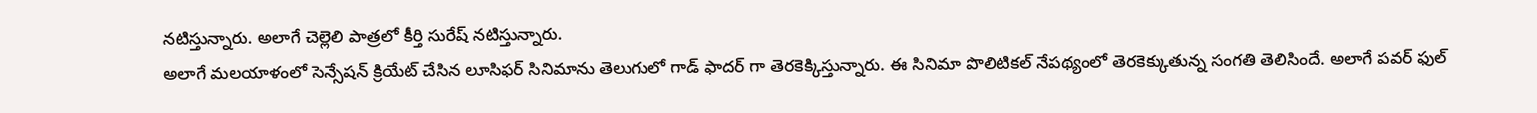నటిస్తున్నారు. అలాగే చెల్లెలి పాత్రలో కీర్తి సురేష్ నటిస్తున్నారు.
అలాగే మలయాళంలో సెన్సేషన్ క్రియేట్ చేసిన లూసిఫర్ సినిమాను తెలుగులో గాడ్ ఫాదర్ గా తెరకెక్కిస్తున్నారు. ఈ సినిమా పొలిటికల్ నేపథ్యంలో తెరకెక్కుతున్న సంగతి తెలిసిందే. అలాగే పవర్ ఫుల్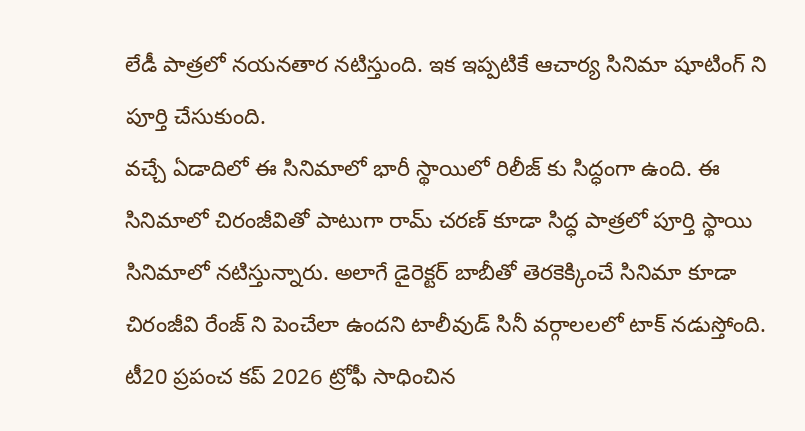లేడీ పాత్రలో నయనతార నటిస్తుంది. ఇక ఇప్పటికే ఆచార్య సినిమా షూటింగ్ ని పూర్తి చేసుకుంది.
వచ్చే ఏడాదిలో ఈ సినిమాలో భారీ స్థాయిలో రిలీజ్ కు సిద్ధంగా ఉంది. ఈ సినిమాలో చిరంజీవితో పాటుగా రామ్ చరణ్ కూడా సిద్ధ పాత్రలో పూర్తి స్థాయి సినిమాలో నటిస్తున్నారు. అలాగే డైరెక్టర్ బాబీతో తెరకెక్కించే సినిమా కూడా చిరంజీవి రేంజ్ ని పెంచేలా ఉందని టాలీవుడ్ సినీ వర్గాలలలో టాక్ నడుస్తోంది.
టీ20 ప్రపంచ కప్ 2026 ట్రోఫీ సాధించిన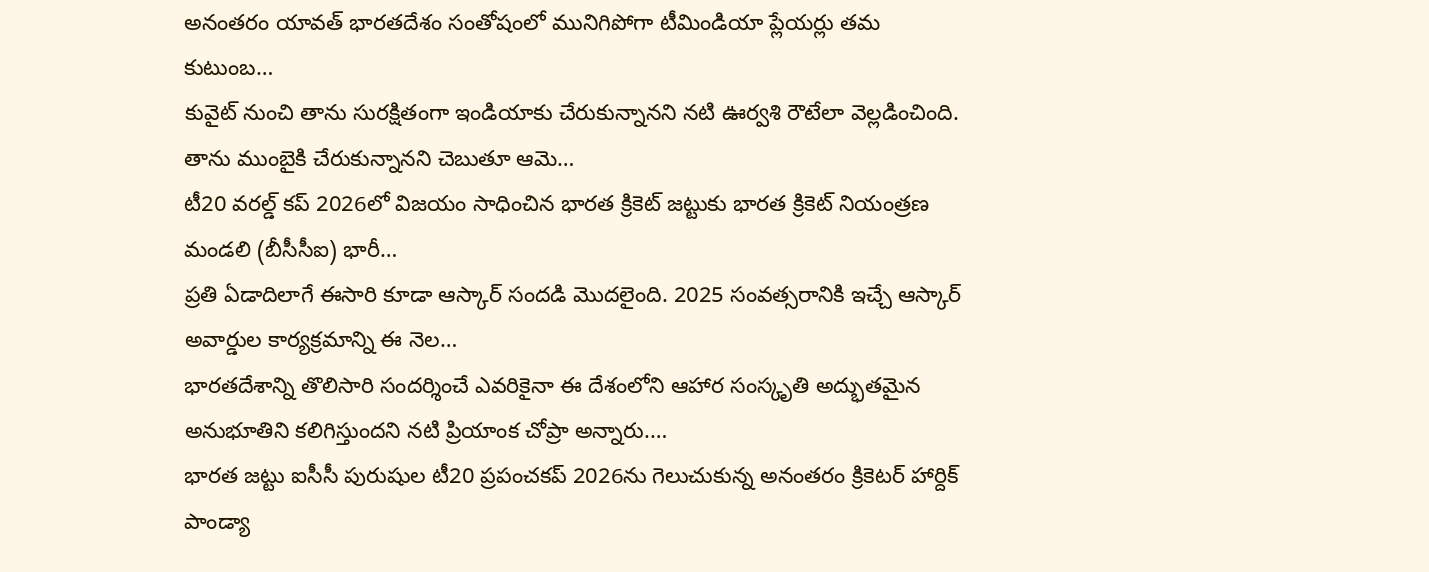అనంతరం యావత్ భారతదేశం సంతోషంలో మునిగిపోగా టీమిండియా ప్లేయర్లు తమ కుటుంబ…
కువైట్ నుంచి తాను సురక్షితంగా ఇండియాకు చేరుకున్నానని నటి ఊర్వశి రౌటేలా వెల్లడించింది. తాను ముంబైకి చేరుకున్నానని చెబుతూ ఆమె…
టీ20 వరల్డ్ కప్ 2026లో విజయం సాధించిన భారత క్రికెట్ జట్టుకు భారత క్రికెట్ నియంత్రణ మండలి (బీసీసీఐ) భారీ…
ప్రతి ఏడాదిలాగే ఈసారి కూడా ఆస్కార్ సందడి మొదలైంది. 2025 సంవత్సరానికి ఇచ్చే ఆస్కార్ అవార్డుల కార్యక్రమాన్ని ఈ నెల…
భారతదేశాన్ని తొలిసారి సందర్శించే ఎవరికైనా ఈ దేశంలోని ఆహార సంస్కృతి అద్భుతమైన అనుభూతిని కలిగిస్తుందని నటి ప్రియాంక చోప్రా అన్నారు.…
భారత జట్టు ఐసీసీ పురుషుల టీ20 ప్రపంచకప్ 2026ను గెలుచుకున్న అనంతరం క్రికెటర్ హార్దిక్ పాండ్యా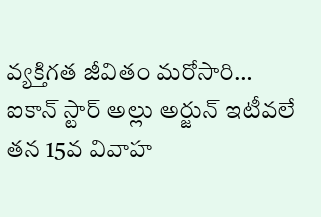వ్యక్తిగత జీవితం మరోసారి…
ఐకాన్ స్టార్ అల్లు అర్జున్ ఇటీవలే తన 15వ వివాహ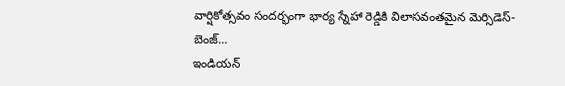వార్షికోత్సవం సందర్భంగా భార్య స్నేహా రెడ్డికి విలాసవంతమైన మెర్సిడెస్-బెంజ్…
ఇండియన్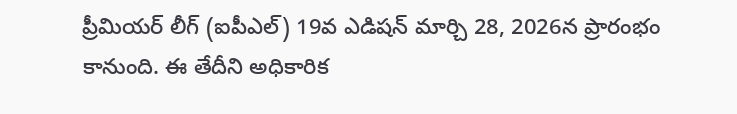ప్రీమియర్ లీగ్ (ఐపీఎల్) 19వ ఎడిషన్ మార్చి 28, 2026న ప్రారంభం కానుంది. ఈ తేదీని అధికారిక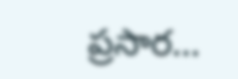ప్రసార…